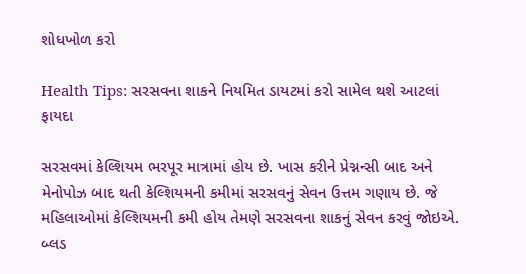શોધખોળ કરો

Health Tips: સરસવના શાકને નિયમિત ડાયટમાં કરો સામેલ થશે આટલાં ફાયદા

સરસવમાં કેલ્શિયમ ભરપૂર માત્રામાં હોય છે. ખાસ કરીને પ્રેગ્નન્સી બાદ અને મેનોપોઝ બાદ થતી કેલ્શિયમની કમીમાં સરસવનું સેવન ઉત્તમ ગણાય છે. જે મહિલાઓમાં કેલ્શિયમની કમી હોય તેમણે સરસવના શાકનું સેવન કરવું જોઇએ. બ્લડ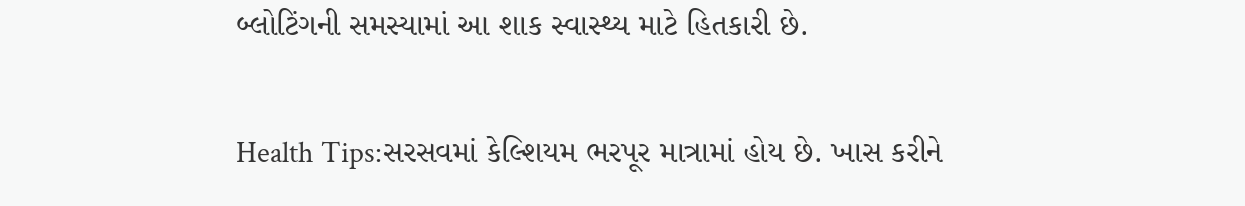બ્લોટિંગની સમસ્યામાં આ શાક સ્વાસ્થ્ય માટે હિતકારી છે.

Health Tips:સરસવમાં કેલ્શિયમ ભરપૂર માત્રામાં હોય છે. ખાસ કરીને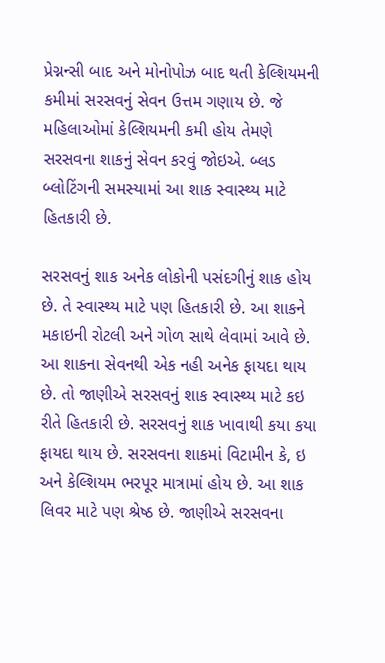પ્રેગ્નન્સી બાદ અને મોનોપોઝ બાદ થતી કેલ્શિયમની કમીમાં સરસવનું સેવન ઉત્તમ ગણાય છે. જે મહિલાઓમાં કેલ્શિયમની કમી હોય તેમણે સરસવના શાકનું સેવન કરવું જોઇએ. બ્લડ બ્લોટિંગની સમસ્યામાં આ શાક સ્વાસ્થ્ય માટે હિતકારી છે.

સરસવનું શાક અનેક લોકોની પસંદગીનું શાક હોય છે. તે સ્વાસ્થ્ય માટે પણ હિતકારી છે. આ શાકને મકાઇની રોટલી અને ગોળ સાથે લેવામાં આવે છે. આ શાકના સેવનથી એક નહી અનેક ફાયદા થાય છે. તો જાણીએ સરસવનું શાક સ્વાસ્થ્ય માટે કઇ રીતે હિતકારી છે. સરસવનું શાક ખાવાથી કયા કયા ફાયદા થાય છે. સરસવના શાકમાં વિટામીન કે, ઇ અને કેલ્શિયમ ભરપૂર માત્રામાં હોય છે. આ શાક લિવર માટે પણ શ્રેષ્ઠ છે. જાણીએ સરસવના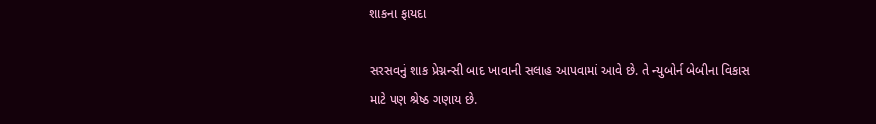શાકના ફાયદા

સરસવનું શાક પ્રેગ્નન્સી બાદ ખાવાની સલાહ આપવામાં આવે છે. તે ન્યુબોર્ન બેબીના વિકાસ માટે પણ શ્રેષ્ઠ ગણાય છે.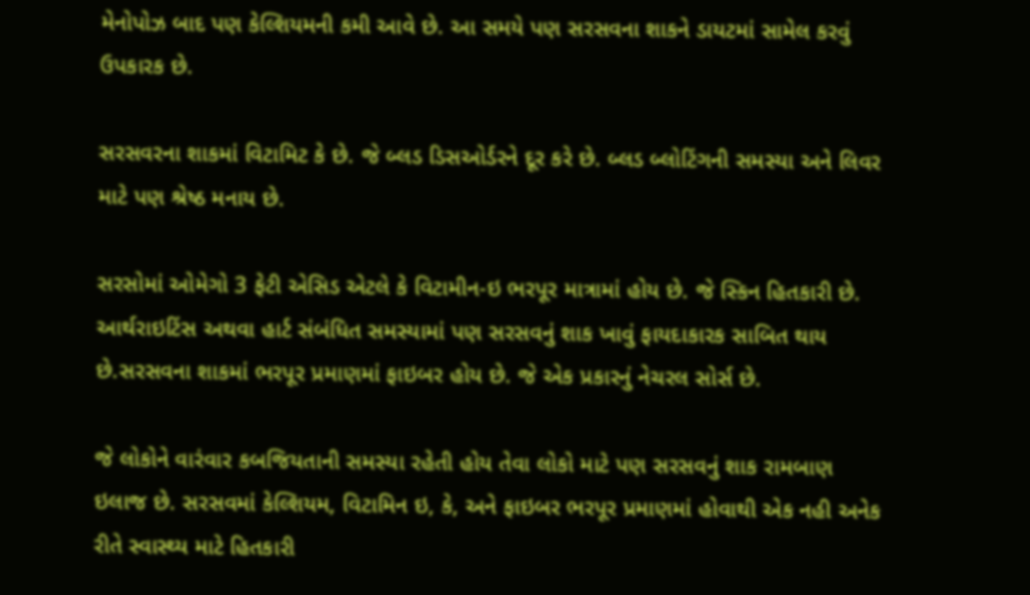મેનોપોઝ બાદ પણ કેલ્શિયમની કમી આવે છે. આ સમયે પણ સરસવના શાકને ડાયટમાં સામેલ કરવું ઉપકારક છે.

સરસવરના શાકમાં વિટામિટ કે છે. જે બ્લડ ડિસઓર્ડરને દૂર કરે છે. બ્લડ બ્લોટિંગની સમસ્યા અને લિવર માટે પણ શ્રેષ્ઠ મનાય છે.

સરસોમાં ઓમેગો 3 ફેટી એસિડ એટલે કે વિટામીન-ઇ ભરપૂર માત્રામાં હોય છે. જે સ્કિન હિતકારી છે. આર્થરાઇટિંસ અથવા હાર્ટ સંબંધિત સમસ્યામાં પણ સરસવનું શાક ખાવું ફાયદાકારક સાબિત થાય છે.સરસવના શાકમાં ભરપૂર પ્રમાણમાં ફાઇબર હોય છે. જે એક પ્રકારનું નેચરલ સોર્સ છે.

જે લોકોને વારંવાર કબજિયતાની સમસ્યા રહેતી હોય તેવા લોકો માટે પણ સરસવનું શાક રામબાણ ઇલાજ છે. સરસવમાં કેલ્શિયમ, વિટામિન ઇ, કે, અને ફાઇબર ભરપૂર પ્રમાણમાં હોવાથી એક નહી અનેક રીતે સ્વાસ્થ્ય માટે હિતકારી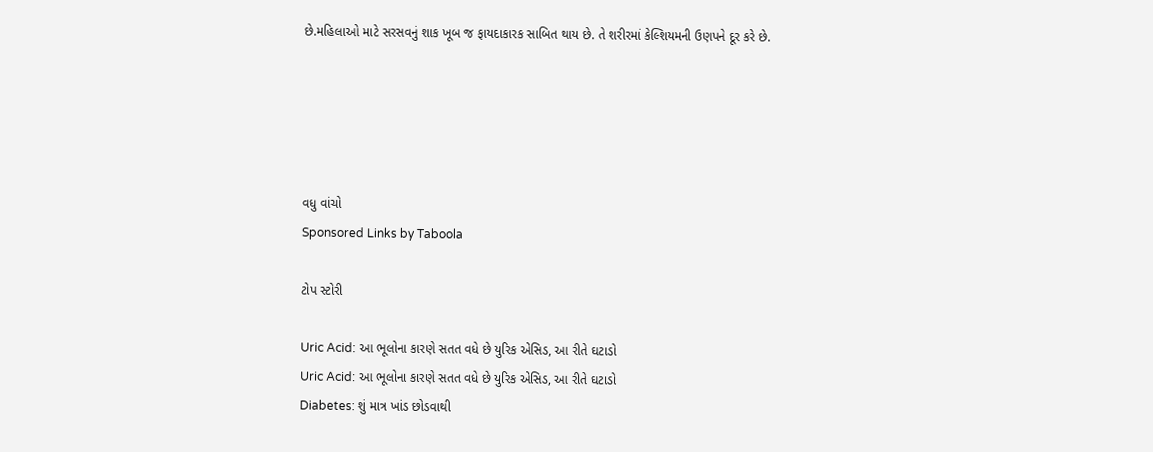છે.મહિલાઓ માટે સરસવનું શાક ખૂબ જ ફાયદાકારક સાબિત થાય છે. તે શરીરમાં કેલ્શિયમની ઉણપને દૂર કરે છે.





વધુ વાંચો
Sponsored Links by Taboola

ટોપ સ્ટોરી

Uric Acid: આ ભૂલોના કારણે સતત વધે છે યુરિક એસિડ, આ રીતે ઘટાડો
Uric Acid: આ ભૂલોના કારણે સતત વધે છે યુરિક એસિડ, આ રીતે ઘટાડો
Diabetes: શું માત્ર ખાંડ છોડવાથી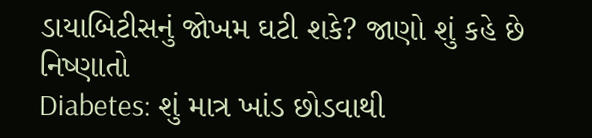ડાયાબિટીસનું જોખમ ઘટી શકે? જાણો શું કહે છે નિષ્ણાતો
Diabetes: શું માત્ર ખાંડ છોડવાથી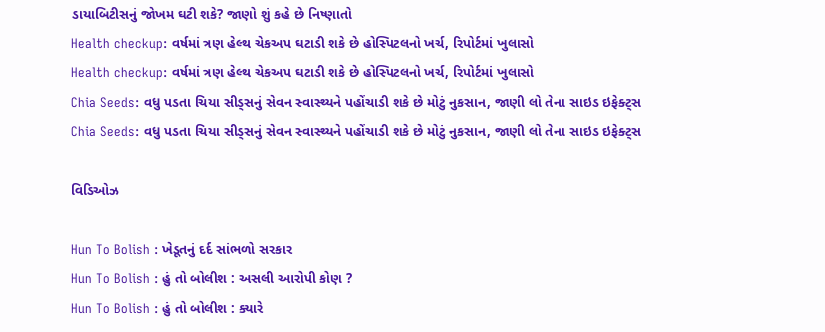ડાયાબિટીસનું જોખમ ઘટી શકે? જાણો શું કહે છે નિષ્ણાતો
Health checkup: વર્ષમાં ત્રણ હેલ્થ ચેકઅપ ઘટાડી શકે છે હોસ્પિટલનો ખર્ચ, રિપોર્ટમાં ખુલાસો
Health checkup: વર્ષમાં ત્રણ હેલ્થ ચેકઅપ ઘટાડી શકે છે હોસ્પિટલનો ખર્ચ, રિપોર્ટમાં ખુલાસો
Chia Seeds: વધુ પડતા ચિયા સીડ્સનું સેવન સ્વાસ્થ્યને પહોંચાડી શકે છે મોટું નુકસાન, જાણી લો તેના સાઇડ ઇફેક્ટ્સ
Chia Seeds: વધુ પડતા ચિયા સીડ્સનું સેવન સ્વાસ્થ્યને પહોંચાડી શકે છે મોટું નુકસાન, જાણી લો તેના સાઇડ ઇફેક્ટ્સ

વિડિઓઝ

Hun To Bolish : ખેડૂતનું દર્દ સાંભળો સરકાર
Hun To Bolish : હું તો બોલીશ : અસલી આરોપી કોણ ?
Hun To Bolish : હું તો બોલીશ : ક્યારે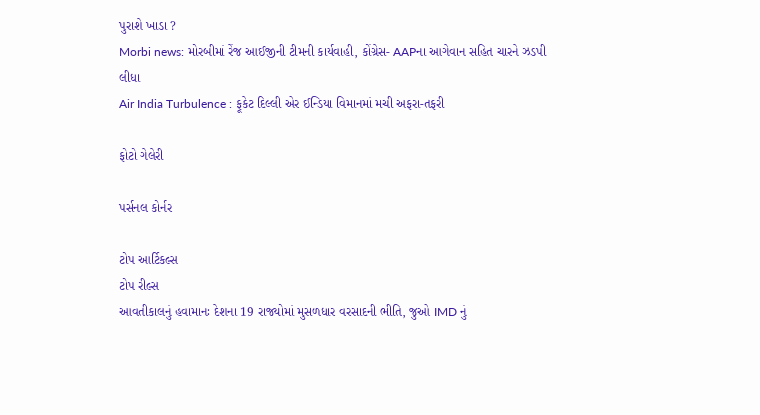પુરાશે ખાડા ?
Morbi news: મોરબીમાં રેંજ આઈજીની ટીમની કાર્યવાહી, કોંગ્રેસ- AAPના આગેવાન સહિત ચારને ઝડપી લીધા
Air India Turbulence : ફૂકેટ દિલ્લી એર ઈન્ડિયા વિમાનમાં મચી અફરા-તફરી

ફોટો ગેલેરી

પર્સનલ કોર્નર

ટોપ આર્ટિકલ્સ
ટોપ રીલ્સ
આવતીકાલનું હવામાનઃ દેશના 19 રાજ્યોમાં મુસળધાર વરસાદની ભીતિ, જુઓ IMD નું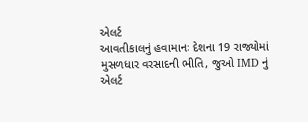એલર્ટ
આવતીકાલનું હવામાનઃ દેશના 19 રાજ્યોમાં મુસળધાર વરસાદની ભીતિ, જુઓ IMD નું એલર્ટ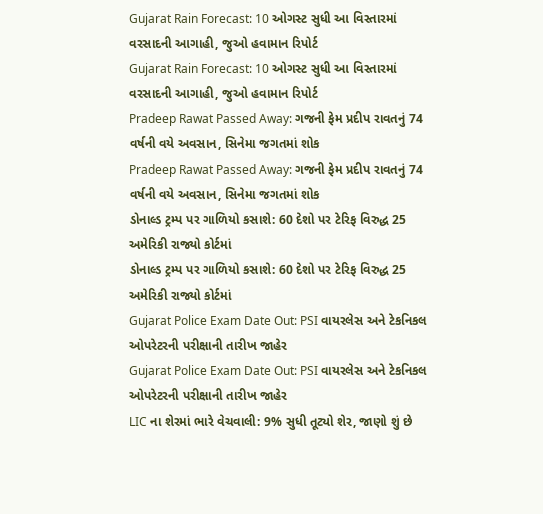Gujarat Rain Forecast: 10 ઓગસ્ટ સુધી આ વિસ્તારમાં વરસાદની આગાહી, જુઓ હવામાન રિપોર્ટ
Gujarat Rain Forecast: 10 ઓગસ્ટ સુધી આ વિસ્તારમાં વરસાદની આગાહી, જુઓ હવામાન રિપોર્ટ
Pradeep Rawat Passed Away: ગજની ફેમ પ્રદીપ રાવતનું 74 વર્ષની વયે અવસાન, સિનેમા જગતમાં શોક
Pradeep Rawat Passed Away: ગજની ફેમ પ્રદીપ રાવતનું 74 વર્ષની વયે અવસાન, સિનેમા જગતમાં શોક
ડોનાલ્ડ ટ્રમ્પ પર ગાળિયો કસાશે: 60 દેશો પર ટેરિફ વિરુદ્ધ 25 અમેરિકી રાજ્યો કોર્ટમાં
ડોનાલ્ડ ટ્રમ્પ પર ગાળિયો કસાશે: 60 દેશો પર ટેરિફ વિરુદ્ધ 25 અમેરિકી રાજ્યો કોર્ટમાં
Gujarat Police Exam Date Out: PSI વાયરલેસ અને ટેકનિકલ ઓપરેટરની પરીક્ષાની તારીખ જાહેર
Gujarat Police Exam Date Out: PSI વાયરલેસ અને ટેકનિકલ ઓપરેટરની પરીક્ષાની તારીખ જાહેર
LIC ના શેરમાં ભારે વેચવાલી: 9% સુધી તૂટ્યો શેર, જાણો શું છે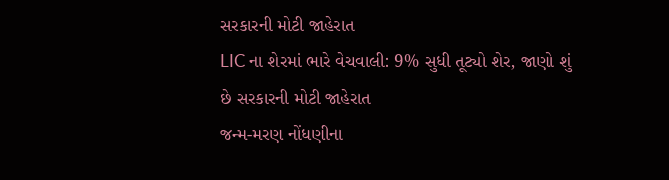સરકારની મોટી જાહેરાત
LIC ના શેરમાં ભારે વેચવાલી: 9% સુધી તૂટ્યો શેર, જાણો શું છે સરકારની મોટી જાહેરાત
જન્મ-મરણ નોંધણીના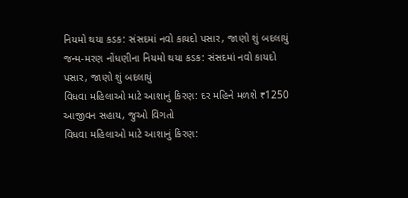નિયમો થયા કડક: સંસદમાં નવો કાયદો પસાર, જાણો શું બદલાયું
જન્મ-મરણ નોંધણીના નિયમો થયા કડક: સંસદમાં નવો કાયદો પસાર, જાણો શું બદલાયું
વિધવા મહિલાઓ માટે આશાનું કિરણ: દર મહિને મળશે ₹1250 આજીવન સહાય, જુઓ વિગતો
વિધવા મહિલાઓ માટે આશાનું કિરણ: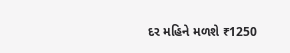દર મહિને મળશે ₹1250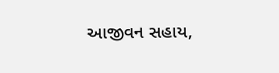આજીવન સહાય,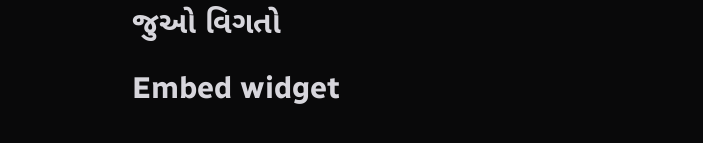જુઓ વિગતો
Embed widget